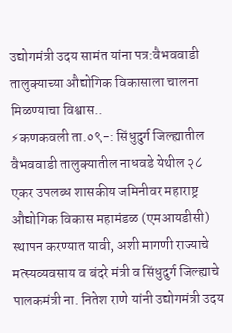उद्योगमंत्री उदय सामंत यांना पत्र:वैभववाडी तालुक्याच्या औद्योगिक विकासाला चालना मिळण्याचा विश्वास..
⚡कणकवली ता.०९-: सिंधुदुर्ग जिल्ह्यातील वैभववाडी तालुक्यातील नाधवडे येथील २८ एकर उपलब्ध शासकीय जमिनीवर महाराष्ट्र औद्योगिक विकास महामंडळ (एमआयडीसी) स्थापन करण्यात यावी, अशी मागणी राज्याचे मत्स्यव्यवसाय व बंदरे मंत्री व सिंधुदुर्ग जिल्ह्याचे पालकमंत्री ना. नितेश राणे यांनी उद्योगमंत्री उदय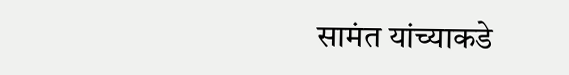सामंत यांच्याकडे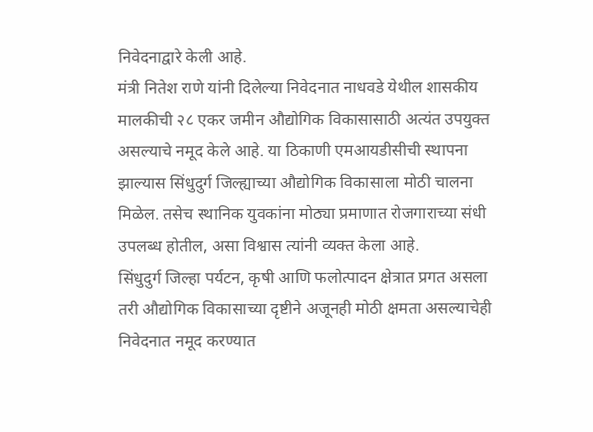निवेदनाद्वारे केली आहे.
मंत्री नितेश राणे यांनी दिलेल्या निवेदनात नाधवडे येथील शासकीय मालकीची २८ एकर जमीन औद्योगिक विकासासाठी अत्यंत उपयुक्त असल्याचे नमूद केले आहे. या ठिकाणी एमआयडीसीची स्थापना झाल्यास सिंधुदुर्ग जिल्ह्याच्या औद्योगिक विकासाला मोठी चालना मिळेल. तसेच स्थानिक युवकांना मोठ्या प्रमाणात रोजगाराच्या संधी उपलब्ध होतील, असा विश्वास त्यांनी व्यक्त केला आहे.
सिंधुदुर्ग जिल्हा पर्यटन, कृषी आणि फलोत्पादन क्षेत्रात प्रगत असला तरी औद्योगिक विकासाच्या दृष्टीने अजूनही मोठी क्षमता असल्याचेही निवेदनात नमूद करण्यात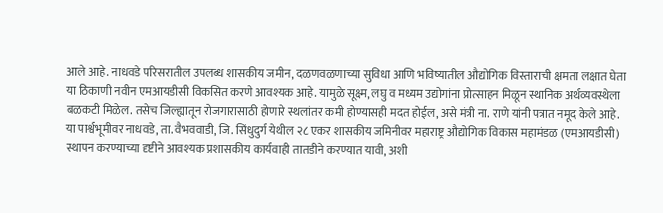आले आहे. नाधवडे परिसरातील उपलब्ध शासकीय जमीन, दळणवळणाच्या सुविधा आणि भविष्यातील औद्योगिक विस्ताराची क्षमता लक्षात घेता या ठिकाणी नवीन एमआयडीसी विकसित करणे आवश्यक आहे. यामुळे सूक्ष्म, लघु व मध्यम उद्योगांना प्रोत्साहन मिळून स्थानिक अर्थव्यवस्थेला बळकटी मिळेल. तसेच जिल्ह्यातून रोजगारासाठी होणारे स्थलांतर कमी होण्यासही मदत होईल, असे मंत्री ना. राणे यांनी पत्रात नमूद केले आहे.
या पार्श्वभूमीवर नाधवडे, ता. वैभववाडी, जि. सिंधुदुर्ग येथील २८ एकर शासकीय जमिनीवर महाराष्ट्र औद्योगिक विकास महामंडळ (एमआयडीसी) स्थापन करण्याच्या दृष्टीने आवश्यक प्रशासकीय कार्यवाही तातडीने करण्यात यावी, अशी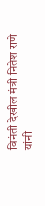विनंती देखील मंत्री नितेश राणे यांनी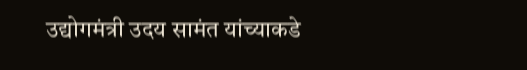उद्योगमंत्री उदय सामंत यांच्याकडे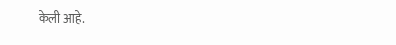केली आहे.